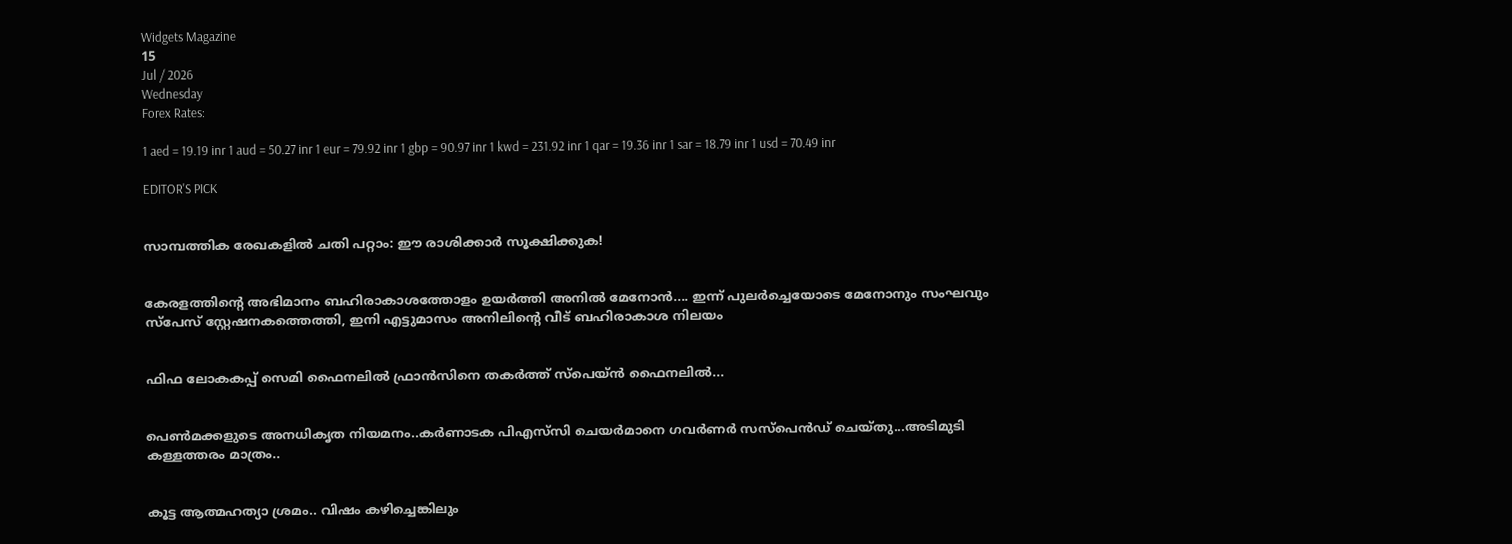Widgets Magazine
15
Jul / 2026
Wednesday
Forex Rates:

1 aed = 19.19 inr 1 aud = 50.27 inr 1 eur = 79.92 inr 1 gbp = 90.97 inr 1 kwd = 231.92 inr 1 qar = 19.36 inr 1 sar = 18.79 inr 1 usd = 70.49 inr

EDITOR'S PICK


സാമ്പത്തിക രേഖകളിൽ ചതി പറ്റാം: ഈ രാശിക്കാർ സൂക്ഷിക്കുക!


കേരളത്തിന്റെ അഭിമാനം ബഹിരാകാശത്തോളം ഉയർത്തി അനിൽ മേനോൻ.... ഇന്ന് പുലർച്ചെയോടെ മേനോനും സംഘവും സ്‌പേസ് സ്റ്റേഷനകത്തെത്തി, ഇനി എട്ടുമാസം അനിലിന്റെ വീട് ബഹിരാകാശ നിലയം


ഫിഫ ലോകകപ്പ് സെമി ഫൈനലിൽ ഫ്രാൻസിനെ തകർത്ത് സ്‌പെയ്ൻ ഫൈനലിൽ...


പെൺമക്കളുടെ അനധികൃത നിയമനം..കർണാടക പിഎസ്‌സി ചെയർമാനെ ഗവർണർ സസ്പെൻഡ് ചെയ്തു...അടിമുടി കള്ളത്തരം മാത്രം..


കൂട്ട ആത്മഹത്യാ ശ്രമം.. വിഷം കഴിച്ചെങ്കിലും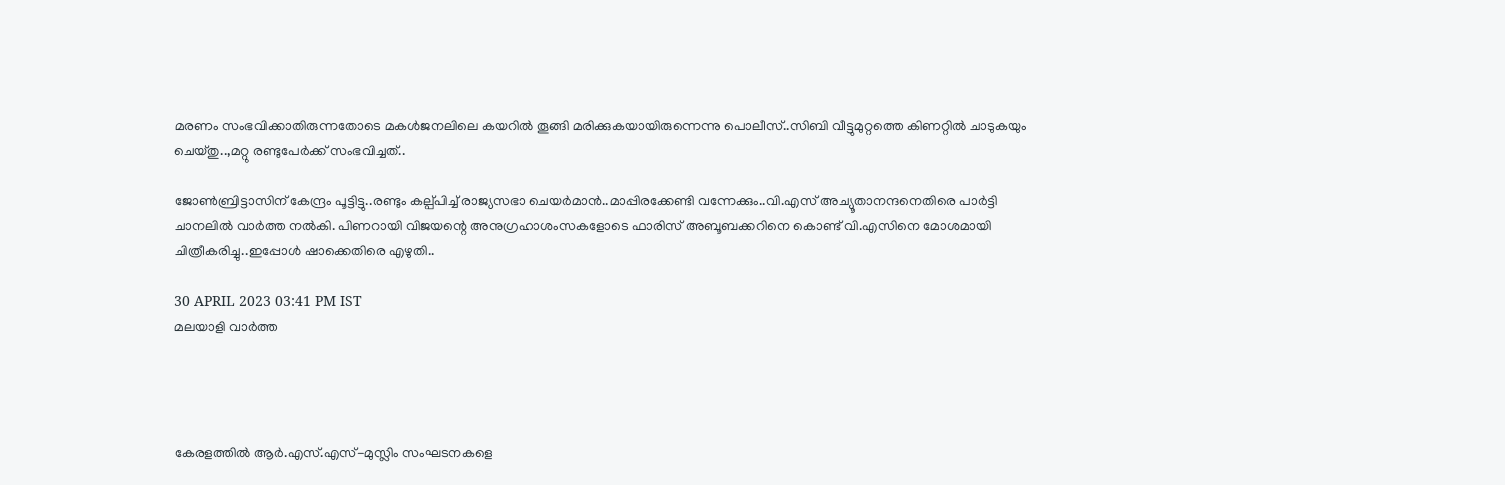മരണം സംഭവിക്കാതിരുന്നതോടെ മകൾജനലിലെ കയറിൽ തൂങ്ങി മരിക്കുകയായിരുന്നെന്നു പൊലീസ്..സിബി വീട്ടുമുറ്റത്തെ കിണറ്റിൽ ചാടുകയും ചെയ്തു..,മറ്റു രണ്ടുപേർക്ക് സംഭവിച്ചത്..

ജോണ്‍ബ്രിട്ടാസിന് കേന്ദ്രം പൂട്ടിട്ടു..രണ്ടും കല്പ്പിച്ച് രാജ്യസഭാ ചെയര്‍മാന്‍..മാപ്പിരക്കേണ്ടി വന്നേക്കും..വി.എസ് അച്യൂതാനന്ദനെതിരെ പാര്‍ട്ടി ചാനലില്‍ വാര്‍ത്ത നല്‍കി. പിണറായി വിജയന്റെ അനുഗ്രഹാശംസകളോടെ ഫാരിസ് അബൂബക്കറിനെ കൊണ്ട് വി.എസിനെ മോശമായി ചിത്രീകരിച്ചു..ഇപ്പോൾ ഷാക്കെതിരെ എഴുതി..

30 APRIL 2023 03:41 PM IST
മലയാളി വാര്‍ത്ത




കേരളത്തില്‍ ആര്‍.എസ്.എസ്-മുസ്ലിം സംഘടനകളെ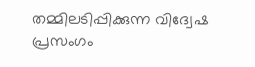തമ്മിലടിപ്പിക്കുന്ന വിദ്വേഷ പ്രസംഗം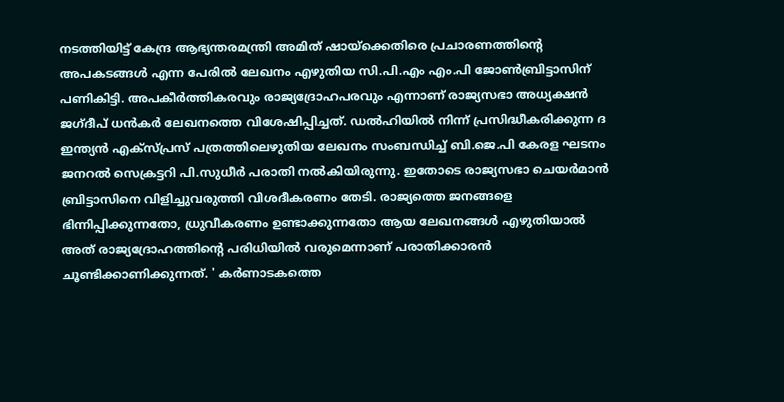നടത്തിയിട്ട് കേന്ദ്ര ആഭ്യന്തരമന്ത്രി അമിത് ഷായ്‌ക്കെതിരെ പ്രചാരണത്തിന്റെ അപകടങ്ങള്‍ എന്ന പേരില്‍ ലേഖനം എഴുതിയ സി.പി.എം എം.പി ജോണ്‍ബ്രിട്ടാസിന് പണികിട്ടി. അപകീര്‍ത്തികരവും രാജ്യദ്രോഹപരവും എന്നാണ് രാജ്യസഭാ അധ്യക്ഷന്‍ ജഗ്ദീപ് ധന്‍കര്‍ ലേഖനത്തെ വിശേഷിപ്പിച്ചത്. ഡല്‍ഹിയില്‍ നിന്ന് പ്രസിദ്ധീകരിക്കുന്ന ദ ഇന്ത്യന്‍ എക്‌സ്പ്രസ് പത്രത്തിലെഴുതിയ ലേഖനം സംബന്ധിച്ച് ബി.ജെ.പി കേരള ഘടനം ജനറല്‍ സെക്രട്ടറി പി.സുധീര്‍ പരാതി നല്‍കിയിരുന്നു. ഇതോടെ രാജ്യസഭാ ചെയര്‍മാന്‍ ബ്രിട്ടാസിനെ വിളിച്ചുവരുത്തി വിശദീകരണം തേടി. രാജ്യത്തെ ജനങ്ങളെ ഭിന്നിപ്പിക്കുന്നതോ, ധ്രുവീകരണം ഉണ്ടാക്കുന്നതോ ആയ ലേഖനങ്ങള്‍ എഴുതിയാല്‍ അത് രാജ്യദ്രോഹത്തിന്റെ പരിധിയില്‍ വരുമെന്നാണ് പരാതിക്കാരന്‍ ചൂണ്ടിക്കാണിക്കുന്നത്. ' കര്‍ണാടകത്തെ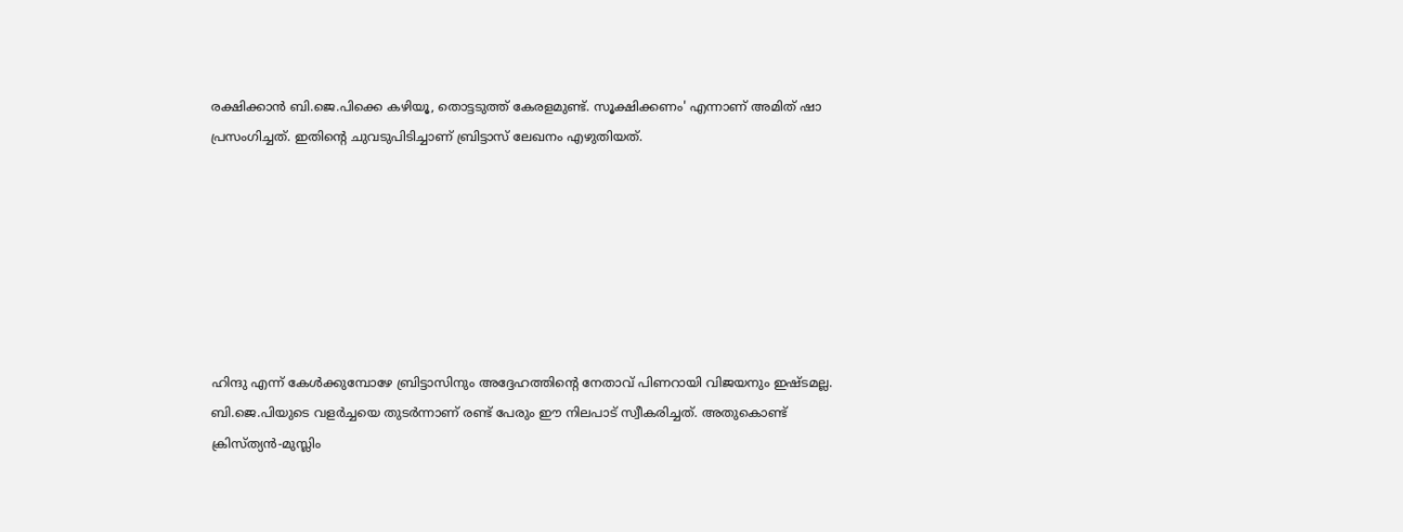രക്ഷിക്കാന്‍ ബി.ജെ.പിക്കെ കഴിയൂ, തൊട്ടടുത്ത് കേരളമുണ്ട്. സൂക്ഷിക്കണം' എന്നാണ് അമിത് ഷാ പ്രസംഗിച്ചത്. ഇതിന്റെ ചുവടുപിടിച്ചാണ് ബ്രിട്ടാസ് ലേഖനം എഴുതിയത്.







ഹിന്ദു എന്ന് കേള്‍ക്കുമ്പോഴേ ബ്രിട്ടാസിനും അദ്ദേഹത്തിന്റെ നേതാവ് പിണറായി വിജയനും ഇഷ്ടമല്ല. ബി.ജെ.പിയുടെ വളര്‍ച്ചയെ തുടര്‍ന്നാണ് രണ്ട് പേരും ഈ നിലപാട് സ്വീകരിച്ചത്. അതുകൊണ്ട് ക്രിസ്ത്യന്‍-മുസ്ലിം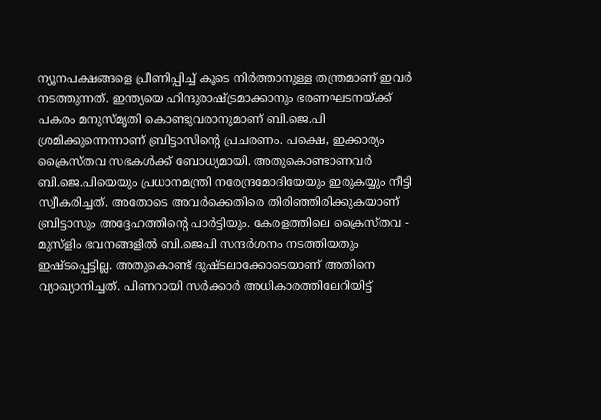ന്യൂനപക്ഷങ്ങളെ പ്രീണിപ്പിച്ച് കൂടെ നിര്‍ത്താനുള്ള തന്ത്രമാണ് ഇവര്‍ നടത്തുന്നത്. ഇന്ത്യയെ ഹിന്ദുരാഷ്ട്രമാക്കാനും ഭരണഘടനയ്ക്ക് പകരം മനുസ്മൃതി കൊണ്ടുവരാനുമാണ് ബി.ജെ.പി ശ്രമിക്കുന്നെന്നാണ് ബ്രിട്ടാസിന്റെ പ്രചരണം. പക്ഷെ, ഇക്കാര്യം ക്രൈസ്തവ സഭകള്‍ക്ക് ബോധ്യമായി. അതുകൊണ്ടാണവര്‍ ബി.ജെ.പിയെയും പ്രധാനമന്ത്രി നരേന്ദ്രമോദിയേയും ഇരുകയ്യും നീട്ടി സ്വീകരിച്ചത്. അതോടെ അവര്‍ക്കെതിരെ തിരിഞ്ഞിരിക്കുകയാണ് ബ്രിട്ടാസും അദ്ദേഹത്തിന്റെ പാര്‍ട്ടിയും. കേരളത്തിലെ ക്രൈസ്തവ - മുസ്‌ളിം ഭവനങ്ങളില്‍ ബി.ജെപി സന്ദര്‍ശനം നടത്തിയതും ഇഷ്ടപ്പെട്ടില്ല. അതുകൊണ്ട് ദുഷ്ടലാക്കോടെയാണ് അതിനെ വ്യാഖ്യാനിച്ചത്. പിണറായി സര്‍ക്കാര്‍ അധികാരത്തിലേറിയിട്ട്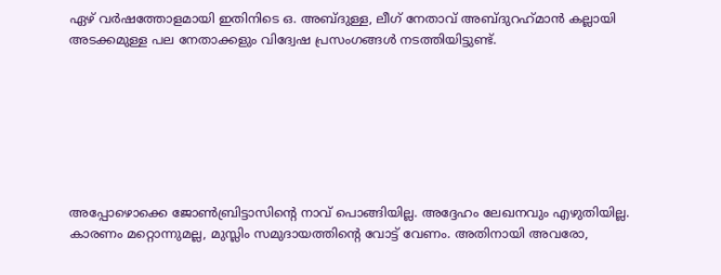ഏഴ് വര്‍ഷത്തോളമായി ഇതിനിടെ ഒ. അബ്ദുള്ള, ലീഗ് നേതാവ് അബ്ദുറഹ്‌മാന്‍ കല്ലായി അടക്കമുള്ള പല നേതാക്കളും വിദ്വേഷ പ്രസംഗങ്ങള്‍ നടത്തിയിട്ടുണ്ട്.







അപ്പോഴൊക്കെ ജോണ്‍ബ്രിട്ടാസിന്റെ നാവ് പൊങ്ങിയില്ല. അദ്ദേഹം ലേഖനവും എഴുതിയില്ല. കാരണം മറ്റൊന്നുമല്ല, മുസ്ലിം സമുദായത്തിന്റെ വോട്ട് വേണം. അതിനായി അവരോ,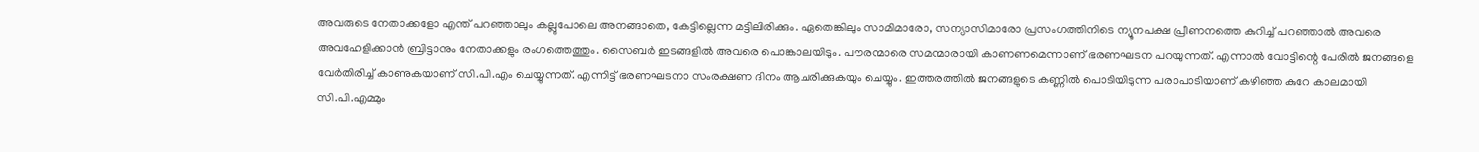അവരുടെ നേതാക്കളോ എന്ത് പറഞ്ഞാലും കല്ലുപോലെ അനങ്ങാതെ, കേട്ടില്ലെന്ന മട്ടിലിരിക്കും. ഏതെങ്കിലും സാമിമാരോ, സന്യാസിമാരോ പ്രസംഗത്തിനിടെ ന്യൂനപക്ഷ പ്രീണനത്തെ കുറിച്ച് പറഞ്ഞാല്‍ അവരെ അവഹേളിക്കാന്‍ ബ്രിട്ടാനും നേതാക്കളും രംഗത്തെത്തും. സൈബര്‍ ഇടങ്ങളില്‍ അവരെ പൊങ്കാലയിടും. പൗരന്മാരെ സമന്മാരായി കാണണമെന്നാണ് ഭരണഘടന പറയുന്നത്. എന്നാല്‍ വോട്ടിന്റെ പേരില്‍ ജനങ്ങളെ വേര്‍തിരിച്ച് കാണുകയാണ് സി.പി.എം ചെയ്യുന്നത്. എന്നിട്ട് ഭരണഘടനാ സംരക്ഷണ ദിനം ആചരിക്കുകയും ചെയ്യും. ഇത്തരത്തില്‍ ജനങ്ങളുടെ കണ്ണില്‍ പൊടിയിടുന്ന പരാപാടിയാണ് കഴിഞ്ഞ കുറേ കാലമായി സി.പി.എമ്മും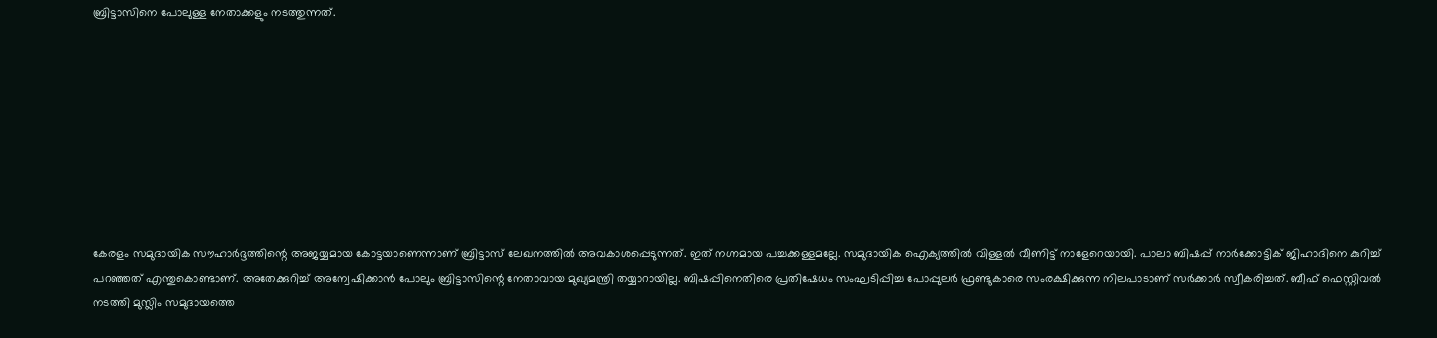ബ്രിട്ടാസിനെ പോലുള്ള നേതാക്കളും നടത്തുന്നത്.









കേരളം സമുദായിക സൗഹാര്‍ദ്ദത്തിന്റെ അജയ്യമായ കോട്ടയാണെന്നാണ് ബ്രിട്ടാസ് ലേഖനത്തില്‍ അവകാശപ്പെടുന്നത്. ഇത് നഗ്നമായ പച്ചക്കള്ളമല്ലേ. സമുദായിക ഐക്യത്തില്‍ വിള്ളല്‍ വീണിട്ട് നാളേറെയായി. പാലാ ബിഷപ്പ് നാര്‍ക്കോട്ടിക് ജിഹാദിനെ കുറിച്ച് പറഞ്ഞത് എന്തുകൊണ്ടാണ്. അതേക്കുറിച്ച് അന്വേഷിക്കാന്‍ പോലും ബ്രിട്ടാസിന്റെ നേതാവായ മുഖ്യമന്ത്രി തയ്യാറായില്ല. ബിഷപ്പിനെതിരെ പ്രതിഷേധം സംഘടിപ്പിച്ച പോപ്പുലര്‍ ഫ്രണ്ടുകാരെ സംരക്ഷിക്കുന്ന നിലപാടാണ് സര്‍ക്കാര്‍ സ്വീകരിച്ചത്. ബീഫ് ഫെസ്റ്റിവല്‍ നടത്തി മുസ്ലിം സമുദായത്തെ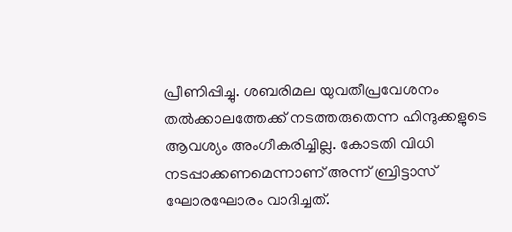പ്രീണിപ്പിച്ചു. ശബരിമല യുവതീപ്രവേശനം തല്‍ക്കാലത്തേക്ക് നടത്തരുതെന്ന ഹിന്ദുക്കളുടെ ആവശ്യം അംഗീകരിച്ചില്ല. കോടതി വിധി നടപ്പാക്കണമെന്നാണ് അന്ന് ബ്രിട്ടാസ് ഘോരഘോരം വാദിച്ചത്.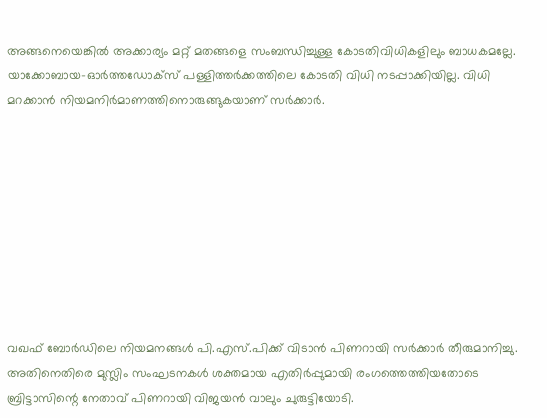അങ്ങനെയെങ്കില്‍ അക്കാര്യം മറ്റ് മതങ്ങളെ സംബന്ധിച്ചുള്ള കോടതിവിധികളിലും ബാധകമല്ലേ. യാക്കോബായ-ഓര്‍ത്തഡോക്‌സ് പള്ളിത്തര്‍ക്കത്തിലെ കോടതി വിധി നടപ്പാക്കിയില്ല. വിധി മറക്കാന്‍ നിയമനിര്‍മാണത്തിനൊരുങ്ങുകയാണ് സര്‍ക്കാര്‍.









വഖഫ് ബോര്‍ഡിലെ നിയമനങ്ങള്‍ പി.എസ്.പിക്ക് വിടാന്‍ പിണറായി സര്‍ക്കാര്‍ തീരുമാനിച്ചു. അതിനെതിരെ മുസ്ലിം സംഘടനകള്‍ ശക്തമായ എതിര്‍പ്പുമായി രംഗത്തെത്തിയതോടെ ബ്രിട്ടാസിന്റെ നേതാവ് പിണറായി വിജയന്‍ വാലും ചുരുട്ടിയോടി.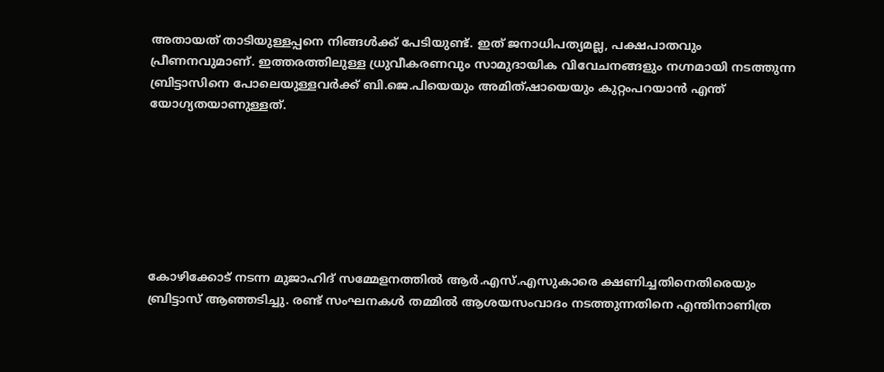അതായത് താടിയുള്ളപ്പനെ നിങ്ങള്‍ക്ക് പേടിയുണ്ട്. ഇത് ജനാധിപത്യമല്ല, പക്ഷപാതവും പ്രീണനവുമാണ്. ഇത്തരത്തിലുള്ള ധ്രുവീകരണവും സാമുദായിക വിവേചനങ്ങളും നഗ്നമായി നടത്തുന്ന ബ്രിട്ടാസിനെ പോലെയുള്ളവര്‍ക്ക് ബി.ജെ.പിയെയും അമിത്ഷായെയും കുറ്റംപറയാന്‍ എന്ത് യോഗ്യതയാണുള്ളത്.







കോഴിക്കോട് നടന്ന മുജാഹിദ് സമ്മേളനത്തില്‍ ആര്‍.എസ്.എസുകാരെ ക്ഷണിച്ചതിനെതിരെയും ബ്രിട്ടാസ് ആഞ്ഞടിച്ചു. രണ്ട് സംഘനകള്‍ തമ്മില്‍ ആശയസംവാദം നടത്തുന്നതിനെ എന്തിനാണിത്ര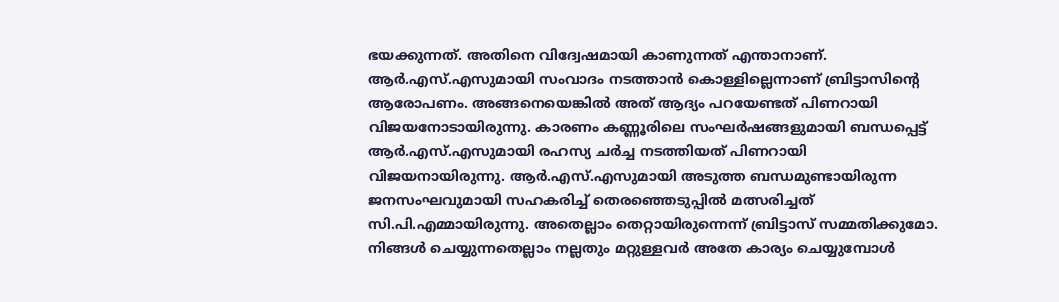ഭയക്കുന്നത്. അതിനെ വിദ്വേഷമായി കാണുന്നത് എന്താനാണ്. ആര്‍.എസ്.എസുമായി സംവാദം നടത്താന്‍ കൊള്ളില്ലെന്നാണ് ബ്രിട്ടാസിന്റെ ആരോപണം. അങ്ങനെയെങ്കില്‍ അത് ആദ്യം പറയേണ്ടത് പിണറായി വിജയനോടായിരുന്നു. കാരണം കണ്ണൂരിലെ സംഘര്‍ഷങ്ങളുമായി ബന്ധപ്പെട്ട് ആര്‍.എസ്.എസുമായി രഹസ്യ ചര്‍ച്ച നടത്തിയത് പിണറായി വിജയനായിരുന്നു. ആര്‍.എസ്.എസുമായി അടുത്ത ബന്ധമുണ്ടായിരുന്ന ജനസംഘവുമായി സഹകരിച്ച് തെരഞ്ഞെടുപ്പില്‍ മത്സരിച്ചത് സി.പി.എമ്മായിരുന്നു. അതെല്ലാം തെറ്റായിരുന്നെന്ന് ബ്രിട്ടാസ് സമ്മതിക്കുമോ. നിങ്ങള്‍ ചെയ്യുന്നതെല്ലാം നല്ലതും മറ്റുള്ളവര്‍ അതേ കാര്യം ചെയ്യുമ്പോള്‍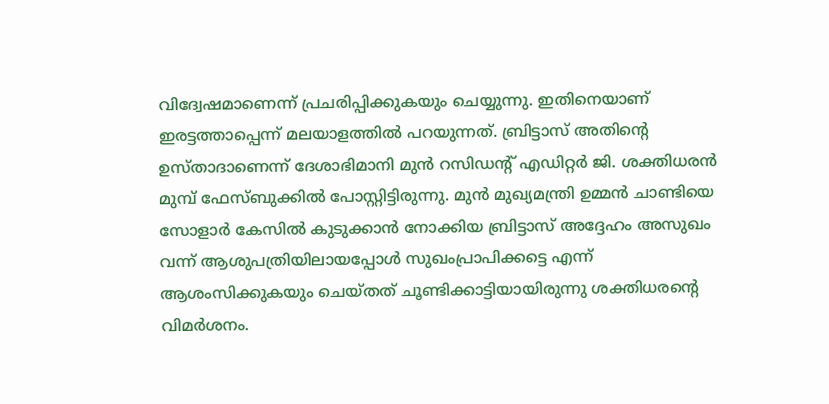വിദ്വേഷമാണെന്ന് പ്രചരിപ്പിക്കുകയും ചെയ്യുന്നു. ഇതിനെയാണ് ഇരട്ടത്താപ്പെന്ന് മലയാളത്തില്‍ പറയുന്നത്. ബ്രിട്ടാസ് അതിന്റെ ഉസ്താദാണെന്ന് ദേശാഭിമാനി മുന്‍ റസിഡന്റ് എഡിറ്റര്‍ ജി. ശക്തിധരന്‍ മുമ്പ് ഫേസ്ബുക്കില്‍ പോസ്റ്റിട്ടിരുന്നു. മുന്‍ മുഖ്യമന്ത്രി ഉമ്മന്‍ ചാണ്ടിയെ സോളാര്‍ കേസില്‍ കുടുക്കാന്‍ നോക്കിയ ബ്രിട്ടാസ് അദ്ദേഹം അസുഖം വന്ന് ആശുപത്രിയിലായപ്പോള്‍ സുഖംപ്രാപിക്കട്ടെ എന്ന് ആശംസിക്കുകയും ചെയ്തത് ചൂണ്ടിക്കാട്ടിയായിരുന്നു ശക്തിധരന്റെ വിമര്‍ശനം.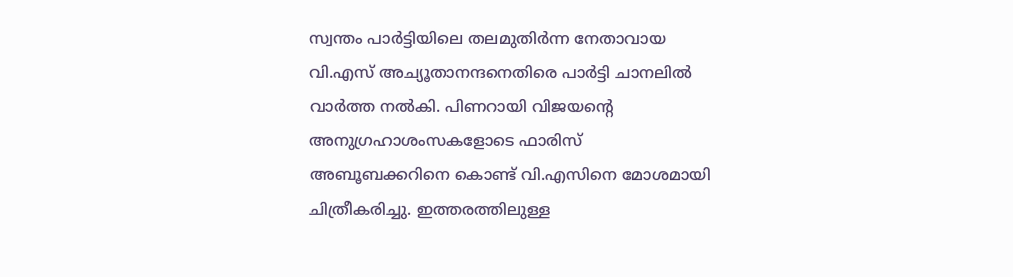സ്വന്തം പാര്‍ട്ടിയിലെ തലമുതിര്‍ന്ന നേതാവായ വി.എസ് അച്യൂതാനന്ദനെതിരെ പാര്‍ട്ടി ചാനലില്‍ വാര്‍ത്ത നല്‍കി. പിണറായി വിജയന്റെ അനുഗ്രഹാശംസകളോടെ ഫാരിസ് അബൂബക്കറിനെ കൊണ്ട് വി.എസിനെ മോശമായി ചിത്രീകരിച്ചു. ഇത്തരത്തിലുള്ള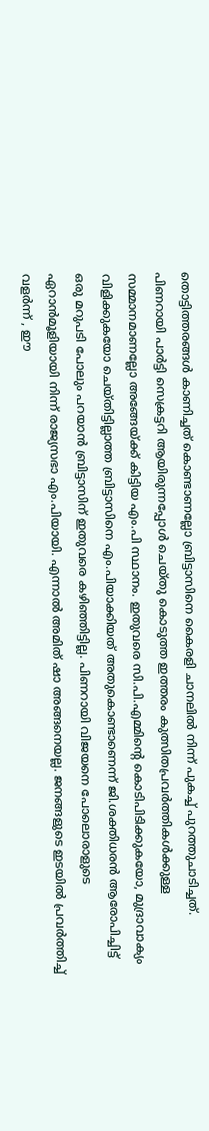തൊട്ടിത്തരങ്ങള്‍ കാണിച്ചത് കൊണ്ടാണല്ലോ ബ്രിട്ടാസിനെ കൈരളി ചാനലില്‍ നിന്ന് പുകച്ച് പുറത്തുചാടിച്ചത്. പിണറായി പാര്‍ട്ടി സെക്രട്ടറി ആയിരുന്നപ്പോള്‍ ചെയ്തു കൊടുത്ത ഇത്തരം കുത്സിതപ്രവര്‍ത്തികള്‍ക്കുള്ള സമ്മാനമാണല്ലോ അങ്ങേയ്ക്ക് കിട്ടിയ എം.പി സ്ഥാനം. ഇതുവരെ സി.പി.എമ്മിന്റെ കൊടിപിടിക്കുകയോ, മുദ്രാവാക്യം വിളിക്കുകയോ ചെയ്തിട്ടില്ലാത്ത ബ്രിട്ടാസിനെ എം.പിയാക്കിയത് അതുകൊണ്ടാണെന്ന് ജി.ശക്തിധരന്‍ ആരോപിച്ചിട്ട് ഒരു മറുപടി പോലും പറയാന്‍ ബ്രിട്ടാസിന് ഇതുവരെ കഴിഞ്ഞിട്ടില്ല. പിണറായി വിജയനെ പോലൊരാളുടെ ഏറാന്‍മൂളിയായി നിന്ന് രാജ്യസഭാ എം.പിയായി. എന്നാല്‍ അമിത് ഷാ അങ്ങനെയല്ല. ജനങ്ങളുടെ ഇടയില്‍ പ്രവര്‍ത്തിച്ച് വളര്‍ന്ന് , ഈ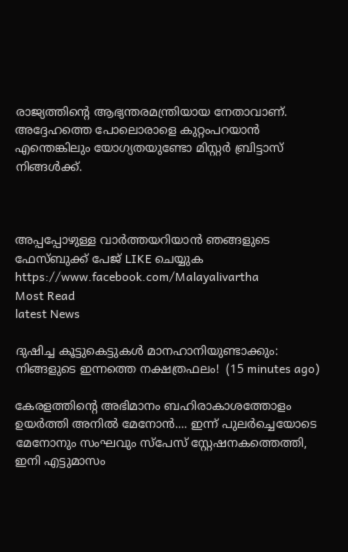രാജ്യത്തിന്റെ ആഭ്യന്തരമന്ത്രിയായ നേതാവാണ്. അദ്ദേഹത്തെ പോലൊരാളെ കുറ്റംപറയാന്‍ എന്തെങ്കിലും യോഗ്യതയുണ്ടോ മിസ്റ്റര്‍ ബ്രിട്ടാസ് നിങ്ങള്‍ക്ക്.



അപ്പപ്പോഴുള്ള വാര്‍ത്തയറിയാന്‍ ഞങ്ങളുടെ ഫേസ്‌ബുക്ക്‌ പേജ് LIKE ചെയ്യുക
https://www.facebook.com/Malayalivartha
Most Read
latest News

ദുഷിച്ച കൂട്ടുകെട്ടുകൾ മാനഹാനിയുണ്ടാക്കും: നിങ്ങളുടെ ഇന്നത്തെ നക്ഷത്രഫലം!  (15 minutes ago)

കേരളത്തിന്റെ അഭിമാനം ബഹിരാകാശത്തോളം ഉയർത്തി അനിൽ മേനോൻ.... ഇന്ന് പുലർച്ചെയോടെ മേനോനും സംഘവും സ്‌പേസ് സ്റ്റേഷനകത്തെത്തി, ഇനി എട്ടുമാസം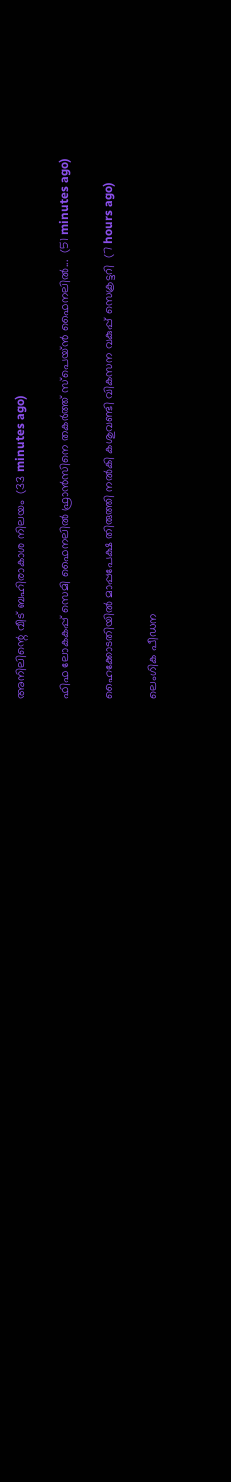അനിലിന്റെ വീട് ബഹിരാകാശ നിലയം  (33 minutes ago)

ഫിഫ ലോകകപ്പ് സെമി ഫൈനലിൽ ഫ്രാൻസിനെ തകർത്ത് സ്‌പെയ്ൻ ഫൈനലിൽ...  (51 minutes ago)

ഹൈക്കോടതിയില്‍ മാപ്പപേക്ഷ തിരുത്തി നല്‍കി കശുവണ്ടി വികസന വകുപ്പ് സെക്രട്ടറി  (7 hours ago)

ലെംഗിക പീഡന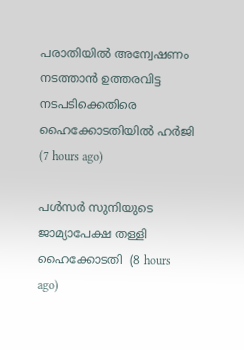പരാതിയില്‍ അന്വേഷണം നടത്താന്‍ ഉത്തരവിട്ട നടപടിക്കെതിരെ ഹൈക്കോടതിയില്‍ ഹര്‍ജി  (7 hours ago)

പള്‍സര്‍ സുനിയുടെ ജാമ്യാപേക്ഷ തള്ളി ഹൈക്കോടതി  (8 hours ago)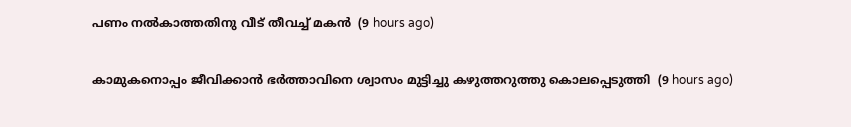പണം നല്‍കാത്തതിനു വീട് തീവച്ച് മകന്‍  (9 hours ago)

കാമുകനൊപ്പം ജീവിക്കാന്‍ ഭര്‍ത്താവിനെ ശ്വാസം മുട്ടിച്ചു കഴുത്തറുത്തു കൊലപ്പെടുത്തി  (9 hours ago)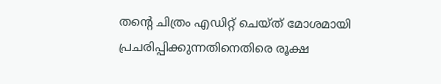തന്റെ ചിത്രം എഡിറ്റ് ചെയ്ത് മോശമായി പ്രചരിപ്പിക്കുന്നതിനെതിരെ രൂക്ഷ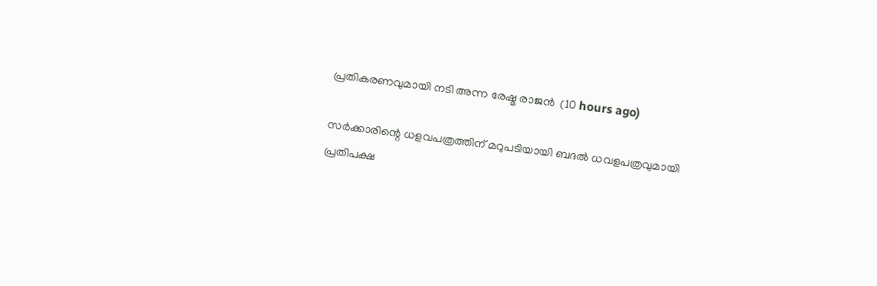പ്രതികരണവുമായി നടി അന്ന രേഷ്മ രാജന്‍  (10 hours ago)

സര്‍ക്കാരിന്റെ ധളവപത്രത്തിന് മറുപടിയായി ബദല്‍ ധവളപത്രവുമായി പ്രതിപക്ഷ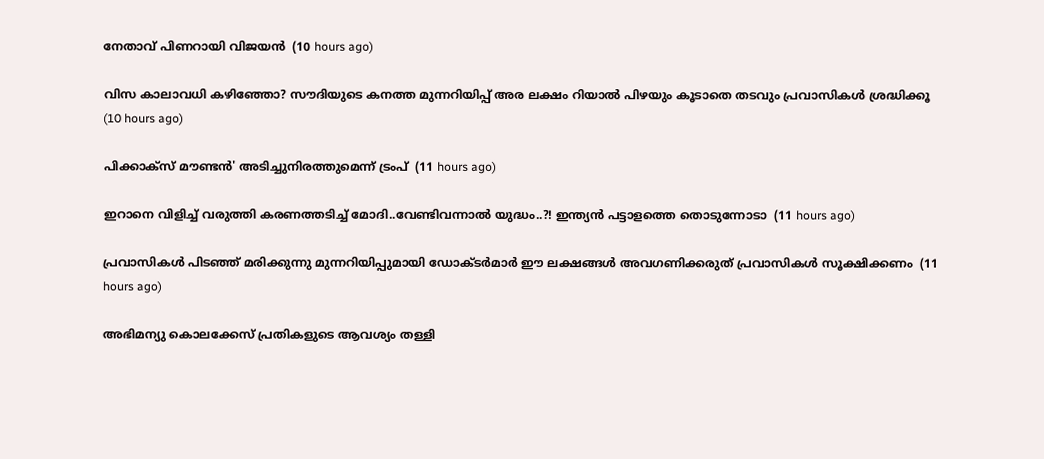നേതാവ് പിണറായി വിജയന്‍  (10 hours ago)

വിസ കാലാവധി കഴിഞ്ഞോ? സൗദിയുടെ കനത്ത മുന്നറിയിപ്പ് അര ലക്ഷം റിയാൽ പിഴയും കൂടാതെ തടവും പ്രവാസികൾ ശ്രദ്ധിക്കൂ  (10 hours ago)

പിക്കാക്സ് മൗണ്ടൻ' അടിച്ചുനിരത്തുമെന്ന് ട്രംപ്  (11 hours ago)

ഇറാനെ വിളിച്ച് വരുത്തി കരണത്തടിച്ച് മോദി..വേണ്ടിവന്നാൽ യുദ്ധം..?! ഇന്ത്യൻ പട്ടാളത്തെ തൊടുന്നോടാ  (11 hours ago)

പ്രവാസികൾ പിടഞ്ഞ് മരിക്കുന്നു മുന്നറിയിപ്പുമായി ഡോക്‌ടർമാർ ഈ ലക്ഷങ്ങൾ അവഗണിക്കരുത് പ്രവാസികൾ സൂക്ഷിക്കണം  (11 hours ago)

അഭിമന്യു കൊലക്കേസ് പ്രതികളുടെ ആവശ്യം തള്ളി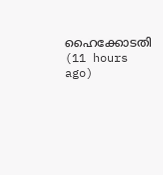ഹൈക്കോടതി  (11 hours ago)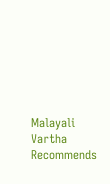Malayali Vartha Recommends